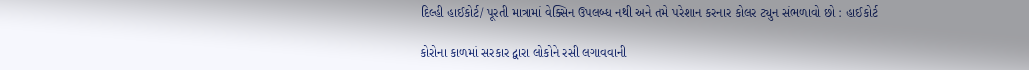દિલ્હી હાઈકોર્ટ/ પૂરતી માત્રામાં વેક્સિન ઉપલબ્ધ નથી અને તમે પરેશાન કરનાર કોલર ટ્યુન સંભળાવો છો : હાઈકોર્ટ

કોરોના કાળમાં સરકાર દ્વારા લોકોને રસી લગાવવાની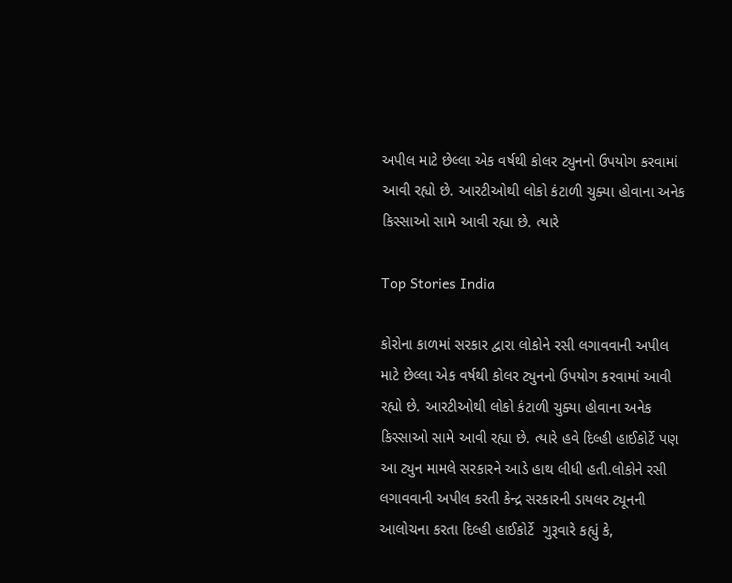અપીલ માટે છેલ્લા એક વર્ષથી કોલર ટ્યુનનો ઉપયોગ કરવામાં આવી રહ્યો છે. આરટીઓથી લોકો કંટાળી ચુક્યા હોવાના અનેક કિસ્સાઓ સામે આવી રહ્યા છે. ત્યારે

Top Stories India

કોરોના કાળમાં સરકાર દ્વારા લોકોને રસી લગાવવાની અપીલ માટે છેલ્લા એક વર્ષથી કોલર ટ્યુનનો ઉપયોગ કરવામાં આવી રહ્યો છે. આરટીઓથી લોકો કંટાળી ચુક્યા હોવાના અનેક કિસ્સાઓ સામે આવી રહ્યા છે. ત્યારે હવે દિલ્હી હાઈકોર્ટે પણ આ ટ્યુન મામલે સરકારને આડે હાથ લીધી હતી.લોકોને રસી લગાવવાની અપીલ કરતી કેન્દ્ર સરકારની ડાયલર ટ્યૂનની આલોચના કરતા દિલ્હી હાઈકોર્ટે  ગુરૂવારે કહ્યું કે,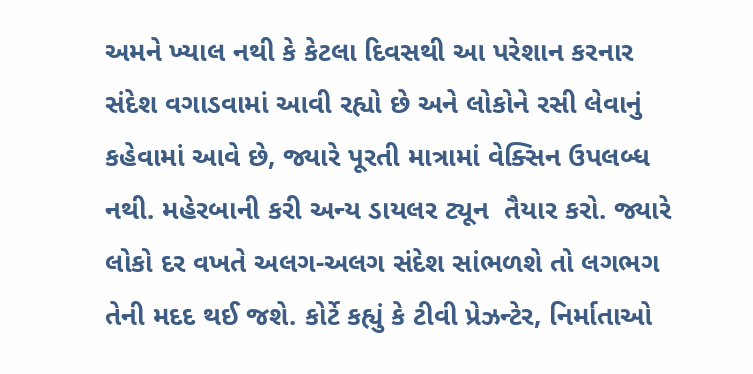અમને ખ્યાલ નથી કે કેટલા દિવસથી આ પરેશાન કરનાર સંદેશ વગાડવામાં આવી રહ્યો છે અને લોકોને રસી લેવાનું કહેવામાં આવે છે, જ્યારે પૂરતી માત્રામાં વેક્સિન ઉપલબ્ધ નથી. મહેરબાની કરી અન્ય ડાયલર ટ્યૂન  તૈયાર કરો. જ્યારે લોકો દર વખતે અલગ-અલગ સંદેશ સાંભળશે તો લગભગ તેની મદદ થઈ જશે. કોર્ટે કહ્યું કે ટીવી પ્રેઝન્ટેર, નિર્માતાઓ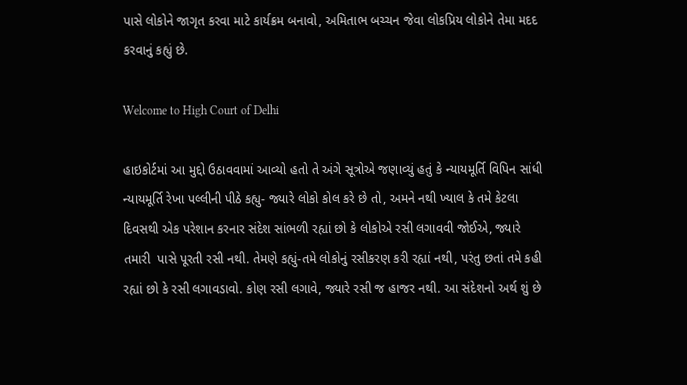પાસે લોકોને જાગૃત કરવા માટે કાર્યક્રમ બનાવો, અમિતાભ બચ્ચન જેવા લોકપ્રિય લોકોને તેમા મદદ કરવાનું કહ્યું છે.

Welcome to High Court of Delhi

હાઇકોર્ટમાં આ મુદ્દો ઉઠાવવામાં આવ્યો હતો તે અંગે સૂત્રોએ જણાવ્યું હતું કે ન્યાયમૂર્તિ વિપિન સાંધી ન્યાયમૂર્તિ રેખા પલ્લીની પીઠે કહ્યુ- જ્યારે લોકો કોલ કરે છે તો, અમને નથી ખ્યાલ કે તમે કેટલા દિવસથી એક પરેશાન કરનાર સંદેશ સાંભળી રહ્યાં છો કે લોકોએ રસી લગાવવી જોઈએ, જ્યારે તમારી  પાસે પૂરતી રસી નથી. તેમણે કહ્યું-તમે લોકોનું રસીકરણ કરી રહ્યાં નથી, પરંતુ છતાં તમે કહી રહ્યાં છો કે રસી લગાવડાવો. કોણ રસી લગાવે, જ્યારે રસી જ હાજર નથી. આ સંદેશનો અર્થ શું છે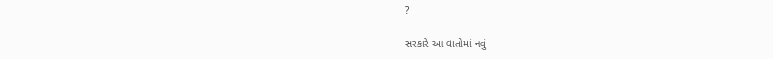?

સરકારે આ વાતોમાં નવું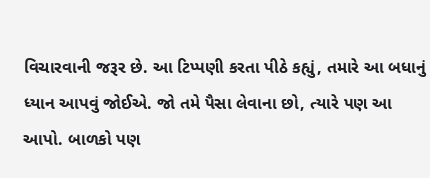વિચારવાની જરૂર છે. આ ટિપ્પણી કરતા પીઠે કહ્યું, તમારે આ બધાનું ધ્યાન આપવું જોઈએ. જો તમે પૈસા લેવાના છો, ત્યારે પણ આ આપો. બાળકો પણ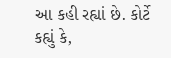આ કહી રહ્યાં છે. કોર્ટે કહ્યું કે,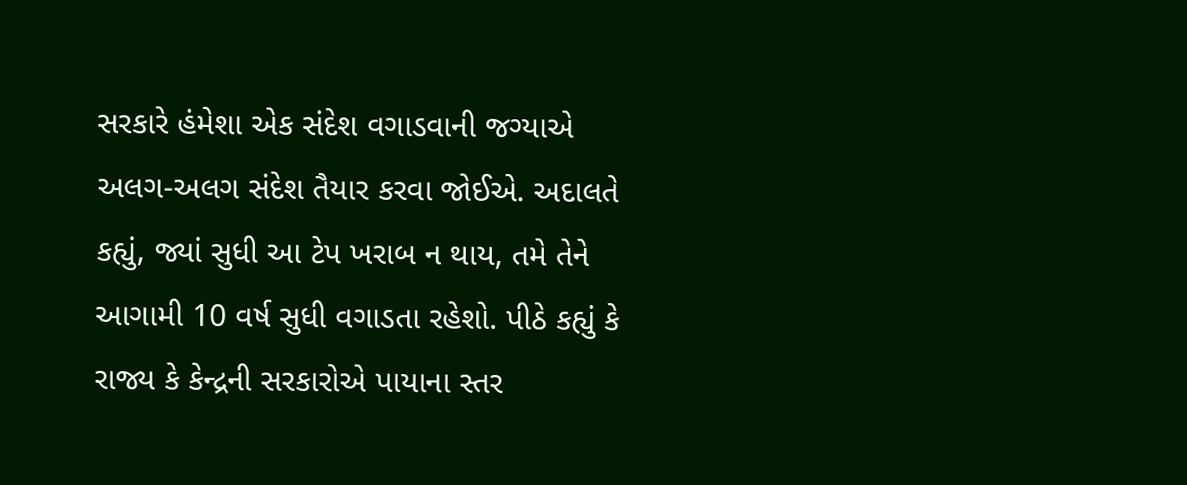સરકારે હંમેશા એક સંદેશ વગાડવાની જગ્યાએ અલગ-અલગ સંદેશ તૈયાર કરવા જોઈએ. અદાલતે કહ્યું, જ્યાં સુધી આ ટેપ ખરાબ ન થાય, તમે તેને આગામી 10 વર્ષ સુધી વગાડતા રહેશો. પીઠે કહ્યું કે રાજ્ય કે કેન્દ્રની સરકારોએ પાયાના સ્તર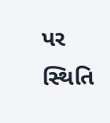પર સ્થિતિ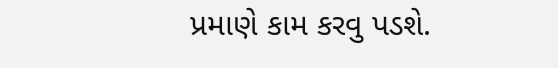પ્રમાણે કામ કરવુ પડશે.